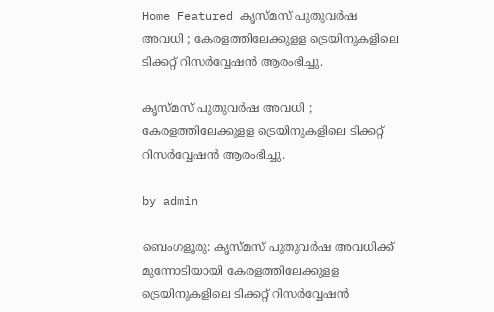Home Featured കൃസ്മസ് പുതുവർഷ അവധി ; കേരളത്തിലേക്കുളള ട്രെയിനുകളിലെ ടിക്കറ്റ് റിസർവ്വേഷൻ ആരംഭിച്ചു.

കൃസ്മസ് പുതുവർഷ അവധി ; കേരളത്തിലേക്കുളള ട്രെയിനുകളിലെ ടിക്കറ്റ് റിസർവ്വേഷൻ ആരംഭിച്ചു.

by admin

ബെംഗളൂരു: കൃസ്മസ് പുതുവർഷ അവധിക്ക് മുന്നോടിയായി കേരളത്തിലേക്കുളള ട്രെയിനുകളിലെ ടിക്കറ്റ് റിസർവ്വേഷൻ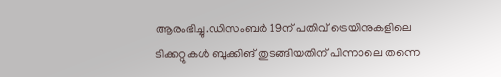ആരംഭിച്ചു.ഡിസംബർ 19ന് പതിവ് ട്രെയിനുകളിലെ ടിക്കറ്റുകൾ ബുക്കിങ് തുടങ്ങിയതിന് പിന്നാലെ തന്നെ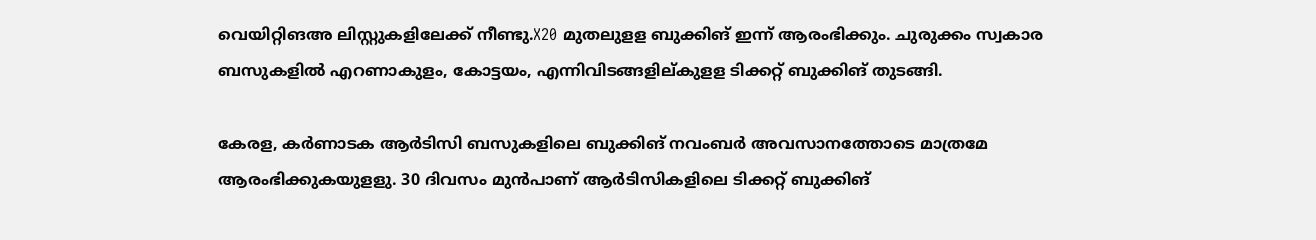വെയിറ്റിങഅ ലിസ്റ്റുകളിലേക്ക് നീണ്ടു.X20 മുതലുളള ബുക്കിങ് ഇന്ന് ആരംഭിക്കും. ചുരുക്കം സ്വകാര ബസുകളിൽ എറണാകുളം, കോട്ടയം, എന്നിവിടങ്ങളില്‌കുളള ടിക്കറ്റ് ബുക്കിങ് തുടങ്ങി.

കേരള, കർണാടക ആർടിസി ബസുകളിലെ ബുക്കിങ് നവംബർ അവസാനത്തോടെ മാത്രമേ ആരംഭിക്കുകയുളളു. 30 ദിവസം മുൻപാണ് ആർടിസികളിലെ ടിക്കറ്റ് ബുക്കിങ്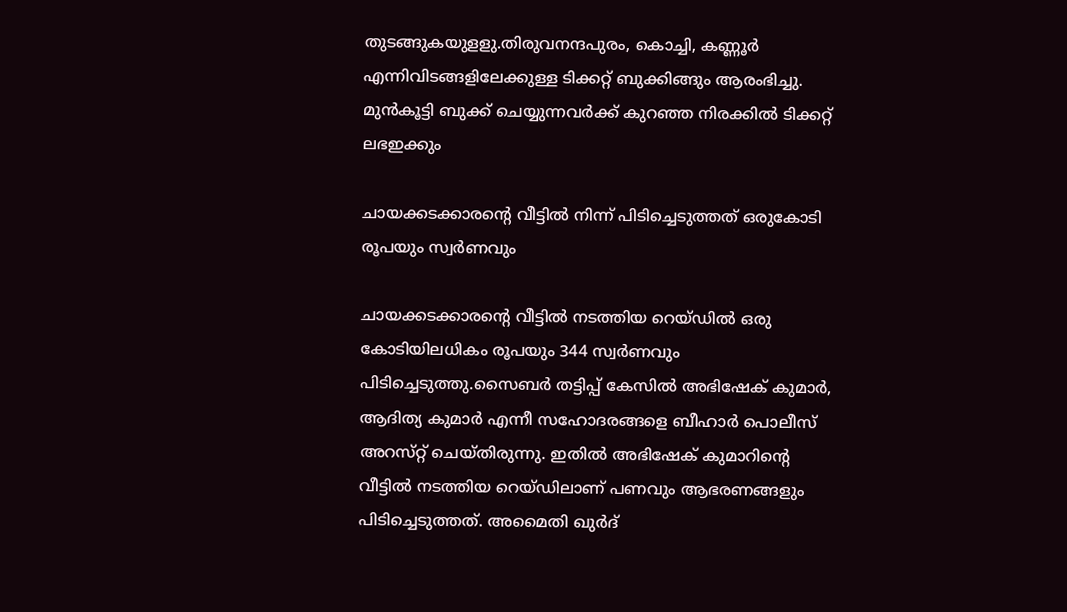തുടങ്ങുകയുളളു.തിരുവനന്ദപുരം, കൊച്ചി, കണ്ണൂർ എന്നിവിടങ്ങളിലേക്കുള്ള ടിക്കറ്റ് ബുക്കിങ്ങും ആരംഭിച്ചു. മുൻകൂട്ടി ബുക്ക് ചെയ്യുന്നവർക്ക് കുറഞ്ഞ നിരക്കിൽ ടിക്കറ്റ് ലഭഇക്കും

ചായക്കടക്കാരന്റെ വീട്ടില്‍ നിന്ന് പിടിച്ചെടുത്തത് ഒരുകോടി രൂപയും സ്വര്‍ണവും

ചായക്കടക്കാരന്റെ വീട്ടില്‍ നടത്തിയ റെയ്ഡില്‍ ഒരു കോടിയിലധികം രൂപയും 344 സ്വർണവും പിടിച്ചെടുത്തു.സൈബർ തട്ടിപ്പ് കേസില്‍ അഭിഷേക് കുമാർ, ആദിത്യ കുമാർ എന്നീ സഹോദരങ്ങളെ ബീഹാർ പൊലീസ് അറ‌സ്‌റ്റ് ചെയ്തിരുന്നു. ഇതില്‍ അഭിഷേക് കുമാറിന്റെ വീട്ടില്‍ നടത്തിയ റെയ്ഡിലാണ് പണവും ആഭരണങ്ങളും പിടിച്ചെടുത്തത്. അമൈതി ഖുർദ്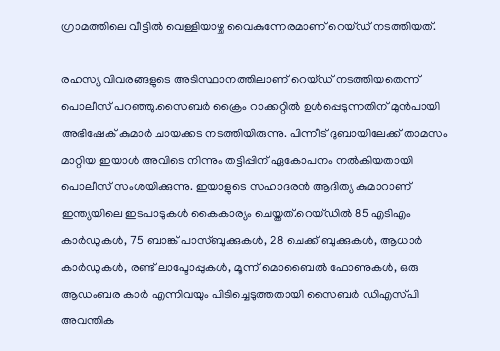ഗ്രാമത്തിലെ വീട്ടില്‍ വെള്ളിയാഴ്ച വൈകുന്നേരമാണ് റെയ്ഡ് നടത്തിയത്.

രഹസ്യ വിവരങ്ങളുടെ അടിസ്ഥാനത്തിലാണ് റെയ്ഡ് നടത്തിയതെന്ന് പൊലീസ് പറഞ്ഞു.സൈബർ ക്രൈം റാക്കറ്റില്‍ ഉള്‍പ്പെടുന്നതിന് മുൻപായി അഭിഷേക് കുമാർ ചായക്കട നടത്തിയിരുന്നു. പിന്നീട് ദുബായിലേക്ക് താമസം മാറ്റിയ ഇയാള്‍ അവിടെ നിന്നും തട്ടിപ്പിന് ഏകോപനം നല്‍കിയതായി പൊലീസ് സംശയിക്കുന്നു. ഇയാളുടെ സഹാദരൻ ആദിത്യ കുമാറാണ് ഇന്ത്യയിലെ ഇടപാടുകള്‍ കൈകാര്യം ചെയ്തത്.റെയ്ഡില്‍ 85 എടിഎം കാർഡുകള്‍, 75 ബാങ്ക് പാസ്ബുക്കുകള്‍, 28 ചെക്ക് ബുക്കുകള്‍, ആധാർ കാർഡുകള്‍, രണ്ട് ലാപ്ടോപ്പുകള്‍, മൂന്ന് മൊബൈല്‍ ഫോണുകള്‍, ഒരു ആഡംബര കാർ എന്നിവയും പിടിച്ചെടുത്തതായി സൈബർ ഡിഎസ്‌പി അവന്തിക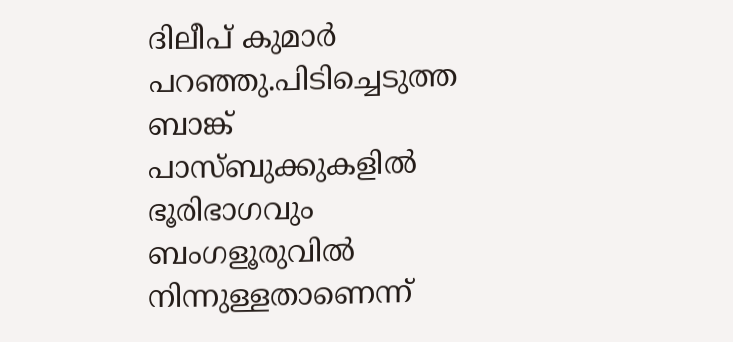ദിലീപ് കുമാർ പറഞ്ഞു.പിടിച്ചെടുത്ത ബാങ്ക് പാസ്ബുക്കുകളില്‍ ഭൂരിഭാഗവും ബംഗളൂരുവില്‍ നിന്നുള്ളതാണെന്ന്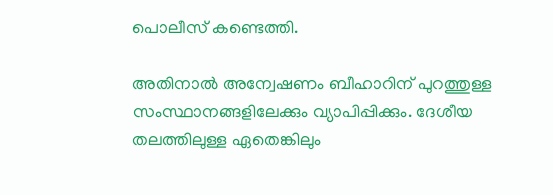പൊലീസ് കണ്ടെത്തി.

അതിനാല്‍ അന്വേഷണം ബീഹാറിന് പുറത്തുള്ള സംസ്ഥാനങ്ങളിലേക്കും വ്യാപിപ്പിക്കും. ദേശീയ തലത്തിലുള്ള ഏതെങ്കിലും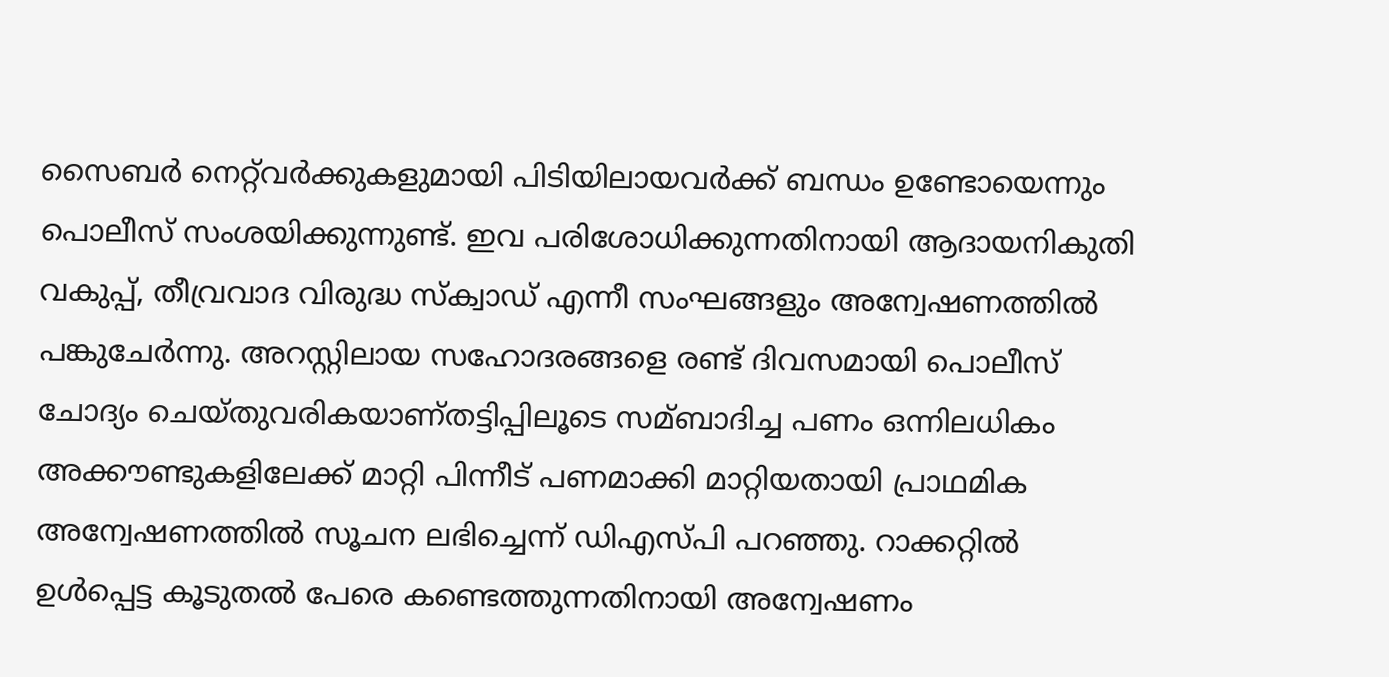സൈബർ നെറ്റ്‌വർക്കുകളുമായി പിടിയിലായവർക്ക് ബന്ധം ഉണ്ടോയെന്നും പൊലീസ് സംശയിക്കുന്നുണ്ട്. ഇവ പരിശോധിക്കുന്നതിനായി ആദായനികുതി വകുപ്പ്, തീവ്രവാദ വിരുദ്ധ സ്‌ക്വാഡ് എന്നീ സംഘങ്ങളും അന്വേഷണത്തില്‍ പങ്കുചേർന്നു. അറസ്റ്റിലായ സഹോദരങ്ങളെ രണ്ട് ദിവസമായി പൊലീസ് ചോദ്യം ചെയ്തുവരികയാണ്തട്ടിപ്പിലൂടെ സമ്ബാദിച്ച പണം ഒന്നിലധികം അക്കൗണ്ടുകളിലേക്ക് മാറ്റി പിന്നീട് പണമാക്കി മാറ്റിയതായി പ്രാഥമിക അന്വേഷണത്തില്‍ സൂചന ലഭിച്ചെന്ന് ഡിഎസ്‌പി പറഞ്ഞു. റാക്കറ്റില്‍ ഉള്‍പ്പെട്ട കൂടുതല്‍ പേരെ കണ്ടെത്തുന്നതിനായി അന്വേഷണം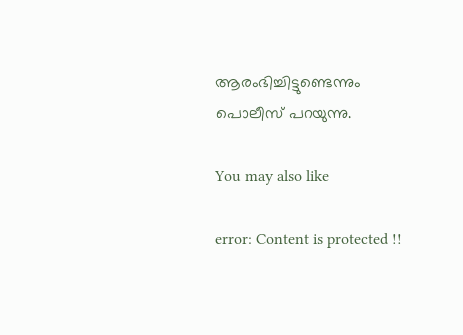ആരംഭിച്ചിട്ടുണ്ടെന്നും പൊലീസ് പറയുന്നു.

You may also like

error: Content is protected !!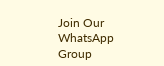Join Our WhatsApp Group